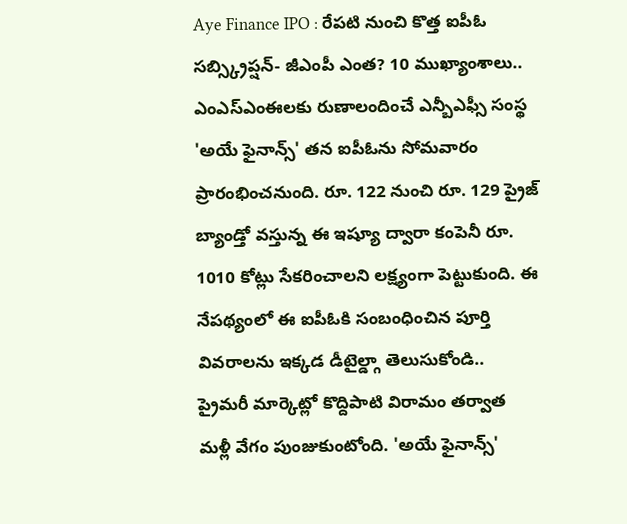Aye Finance IPO : రేపటి నుంచి కొత్త ఐపీఓ సబ్స్క్రిప్షన్- జీఎంపీ ఎంత? 10 ముఖ్యాంశాలు..
ఎంఎస్ఎంఈలకు రుణాలందించే ఎన్బీఎఫ్సీ సంస్థ 'అయే ఫైనాన్స్' తన ఐపీఓను సోమవారం ప్రారంభించనుంది. రూ. 122 నుంచి రూ. 129 ప్రైజ్ బ్యాండ్తో వస్తున్న ఈ ఇష్యూ ద్వారా కంపెనీ రూ. 1010 కోట్లు సేకరించాలని లక్ష్యంగా పెట్టుకుంది. ఈ నేపథ్యంలో ఈ ఐపీఓకి సంబంధించిన పూర్తి వివరాలను ఇక్కడ డీటైల్డ్గా తెలుసుకోండి..
ప్రైమరీ మార్కెట్లో కొద్దిపాటి విరామం తర్వాత మళ్లీ వేగం పుంజుకుంటోంది. 'అయే ఫైనాన్స్'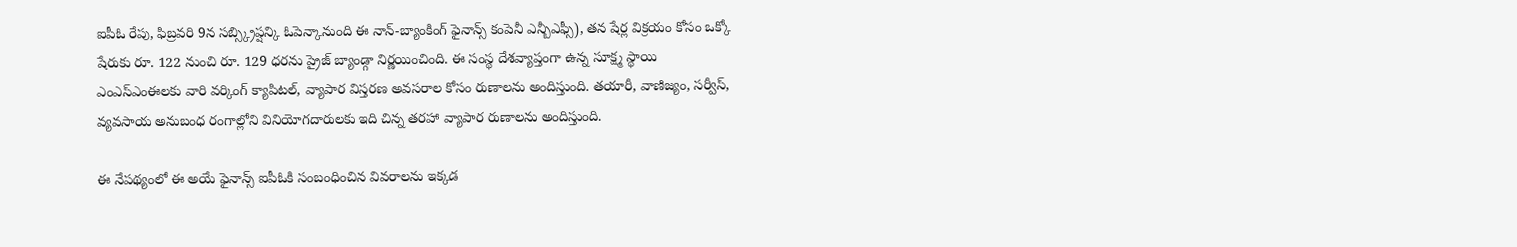ఐపీఓ రేపు, ఫిబ్రవరి 9న సబ్స్క్రిప్షన్కి ఓపెన్కానుంది ఈ నాన్-బ్యాంకింగ్ ఫైనాన్స్ కంపెనీ ఎన్బీఎఫ్సీ), తన షేర్ల విక్రయం కోసం ఒక్కో షేరుకు రూ. 122 నుంచి రూ. 129 ధరను ప్రైజ్ బ్యాండ్గా నిర్ణయించింది. ఈ సంస్థ దేశవ్యాప్తంగా ఉన్న సూక్ష్మ స్థాయి ఎంఎస్ఎంఈలకు వారి వర్కింగ్ క్యాపిటల్, వ్యాపార విస్తరణ అవసరాల కోసం రుణాలను అందిస్తుంది. తయారీ, వాణిజ్యం, సర్వీస్, వ్యవసాయ అనుబంధ రంగాల్లోని వినియోగదారులకు ఇది చిన్న తరహా వ్యాపార రుణాలను అందిస్తుంది.

ఈ నేపథ్యంలో ఈ అయే ఫైనాన్స్ ఐపీఓకి సంబంధించిన వివరాలను ఇక్కడ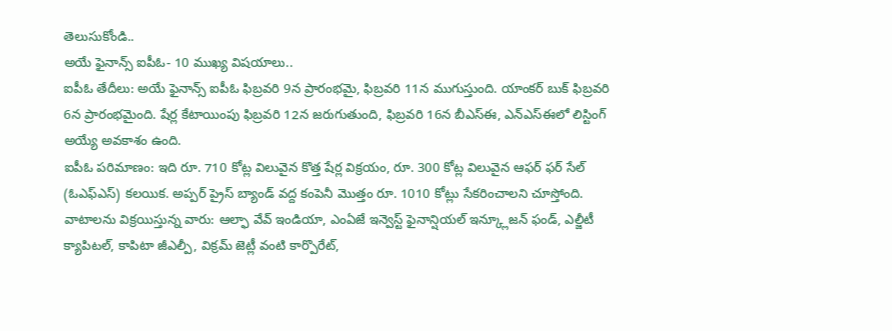తెలుసుకోండి..
అయే ఫైనాన్స్ ఐపీఓ- 10 ముఖ్య విషయాలు..
ఐపీఓ తేదీలు: అయే ఫైనాన్స్ ఐపీఓ ఫిబ్రవరి 9న ప్రారంభమై, ఫిబ్రవరి 11న ముగుస్తుంది. యాంకర్ బుక్ ఫిబ్రవరి 6న ప్రారంభమైంది. షేర్ల కేటాయింపు ఫిబ్రవరి 12న జరుగుతుంది, ఫిబ్రవరి 16న బీఎస్ఈ, ఎన్ఎస్ఈలో లిస్టింగ్ అయ్యే అవకాశం ఉంది.
ఐపీఓ పరిమాణం: ఇది రూ. 710 కోట్ల విలువైన కొత్త షేర్ల విక్రయం, రూ. 300 కోట్ల విలువైన ఆఫర్ ఫర్ సేల్ (ఓఎఫ్ఎస్) కలయిక. అప్పర్ ప్రైస్ బ్యాండ్ వద్ద కంపెనీ మొత్తం రూ. 1010 కోట్లు సేకరించాలని చూస్తోంది.
వాటాలను విక్రయిస్తున్న వారు: ఆల్ఫా వేవ్ ఇండియా, ఎంఏజే ఇన్వెస్ట్ ఫైనాన్షియల్ ఇన్క్లూజన్ ఫండ్, ఎల్జీటీ క్యాపిటల్, కాపిటా జీఎల్పీ, విక్రమ్ జెట్లీ వంటి కార్పొరేట్,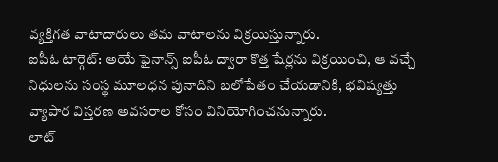వ్యక్తిగత వాటాదారులు తమ వాటాలను విక్రయిస్తున్నారు.
ఐపీఓ టార్గెట్: అయే ఫైనాన్స్ ఐపీఓ ద్వారా కొత్త షేర్లను విక్రయించి, ఆ వచ్చే నిధులను సంస్థ మూలధన పునాదిని బలోపేతం చేయడానికి, భవిష్యత్తు వ్యాపార విస్తరణ అవసరాల కోసం వినియోగించనున్నారు.
లాట్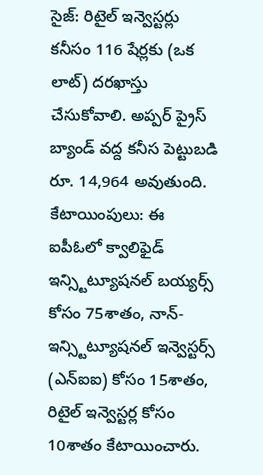సైజ్: రిటైల్ ఇన్వెస్టర్లు కనీసం 116 షేర్లకు (ఒక లాట్) దరఖాస్తు చేసుకోవాలి. అప్పర్ ప్రైస్ బ్యాండ్ వద్ద కనీస పెట్టుబడి రూ. 14,964 అవుతుంది.
కేటాయింపులు: ఈ ఐపీఓలో క్వాలిఫైడ్ ఇన్స్టిట్యూషనల్ బయ్యర్స్ కోసం 75శాతం, నాన్-ఇన్స్టిట్యూషనల్ ఇన్వెస్టర్స్ (ఎన్ఐఐ) కోసం 15శాతం, రిటైల్ ఇన్వెస్టర్ల కోసం 10శాతం కేటాయించారు.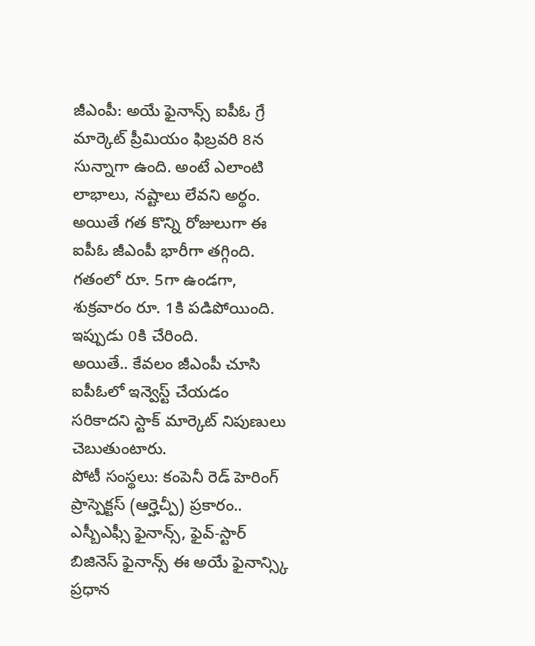జీఎంపీ: అయే ఫైనాన్స్ ఐపీఓ గ్రే మార్కెట్ ప్రీమియం ఫిబ్రవరి 8న సున్నాగా ఉంది. అంటే ఎలాంటి లాభాలు, నష్టాలు లేవని అర్థం. అయితే గత కొన్ని రోజులుగా ఈ ఐపీఓ జీఎంపీ భారీగా తగ్గింది. గతంలో రూ. 5గా ఉండగా, శుక్రవారం రూ. 1కి పడిపోయింది. ఇప్పుడు 0కి చేరింది.
అయితే.. కేవలం జీఎంపీ చూసి ఐపీఓలో ఇన్వెస్ట్ చేయడం సరికాదని స్టాక్ మార్కెట్ నిపుణులు చెబుతుంటారు.
పోటీ సంస్థలు: కంపెనీ రెడ్ హెరింగ్ ప్రాస్పెక్టస్ (ఆర్హెచ్పీ) ప్రకారం.. ఎస్బీఎఫ్సీ ఫైనాన్స్, ఫైవ్-స్టార్ బిజినెస్ ఫైనాన్స్ ఈ అయే ఫైనాన్స్కి ప్రధాన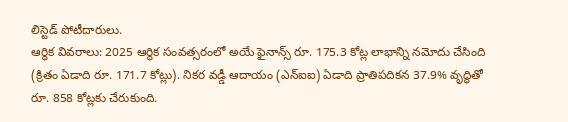లిస్టెడ్ పోటీదారులు.
ఆర్థిక వివరాలు: 2025 ఆర్థిక సంవత్సరంలో అయే ఫైనాన్స్ రూ. 175.3 కోట్ల లాభాన్ని నమోదు చేసింది (క్రితం ఏడాది రూ. 171.7 కోట్లు). నికర వడ్డీ ఆదాయం (ఎన్ఐఐ) ఏడాది ప్రాతిపదికన 37.9% వృద్ధితో రూ. 858 కోట్లకు చేరుకుంది.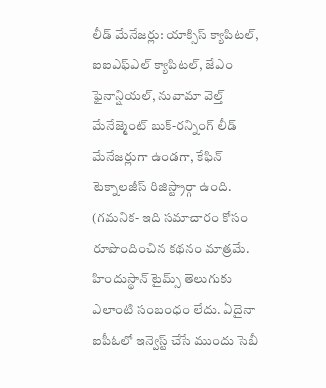లీడ్ మేనేజర్లు: యాక్సిస్ క్యాపిటల్, ఐఐఎఫ్ఎల్ క్యాపిటల్, జేఎం ఫైనాన్షియల్, నువామా వెల్త్ మేనేజ్మెంట్ బుక్-రన్నింగ్ లీడ్ మేనేజర్లుగా ఉండగా, కేఫిన్ టెక్నాలజీస్ రిజిస్ట్రార్గా ఉంది.
(గమనిక- ఇది సమాచారం కోసం రూపొందించిన కథనం మాత్రమే. హిందుస్థాన్ టైమ్స్ తెలుగుకు ఎలాంటి సంబంధం లేదు. ఏదైనా ఐపీఓలో ఇన్వెస్ట్ చేసే ముందు సెబీ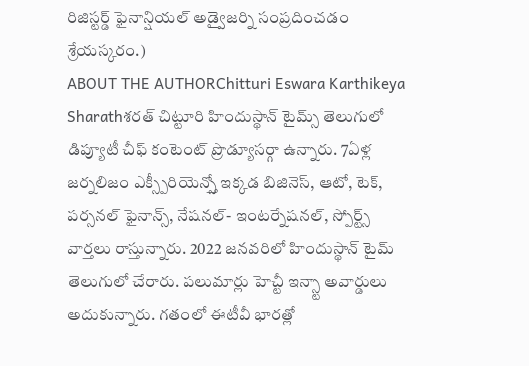రిజిస్టర్డ్ ఫైనాన్షియల్ అడ్వైజర్ని సంప్రదించడం శ్రేయస్కరం.)
ABOUT THE AUTHORChitturi Eswara Karthikeya Sharathశరత్ చిట్టూరి హిందుస్థాన్ టైమ్స్ తెలుగులో డిప్యూటీ చీఫ్ కంటెంట్ ప్రొడ్యూసర్గా ఉన్నారు. 7ఏళ్ల జర్నలిజం ఎక్స్పీరియెన్స్తో ఇక్కడ బిజినెస్, ఆటో, టెక్, పర్సనల్ ఫైనాన్స్, నేషనల్- ఇంటర్నేషనల్, స్పోర్ట్స్ వార్తలు రాస్తున్నారు. 2022 జనవరిలో హిందుస్థాన్ టైమ్ తెలుగులో చేరారు. పలుమార్లు హెచ్టీ ఇన్స్టా అవార్డులు అదుకున్నారు. గతంలో ఈటీవీ భారత్లో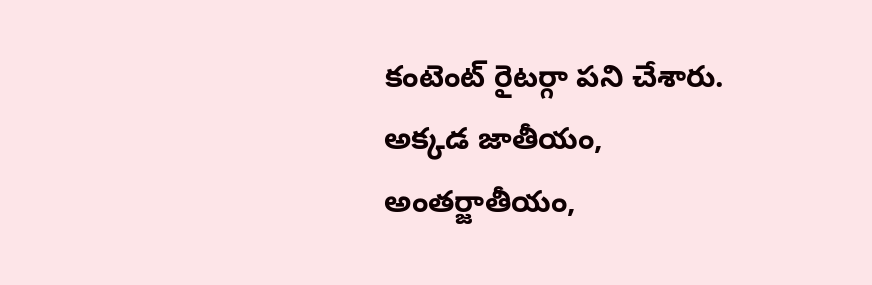కంటెంట్ రైటర్గా పని చేశారు. అక్కడ జాతీయం, అంతర్జాతీయం,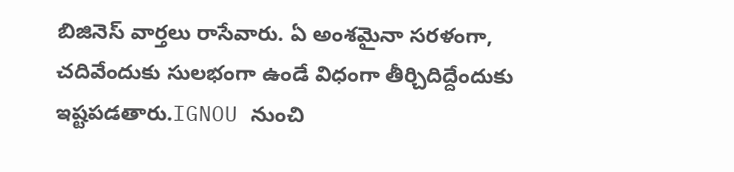బిజినెస్ వార్తలు రాసేవారు. ఏ అంశమైనా సరళంగా, చదివేందుకు సులభంగా ఉండే విధంగా తీర్చిదిద్దేందుకు ఇష్టపడతారు.IGNOU నుంచి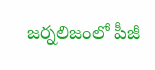జర్నలిజంలో పీజీ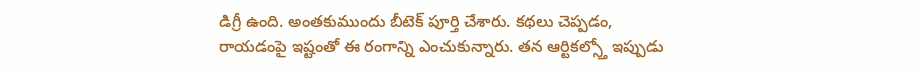డిగ్రీ ఉంది. అంతకుముందు బీటెక్ పూర్తి చేశారు. కథలు చెప్పడం, రాయడంపై ఇష్టంతో ఈ రంగాన్ని ఎంచుకున్నారు. తన ఆర్టికల్స్తో ఇప్పుడు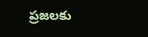ప్రజలకు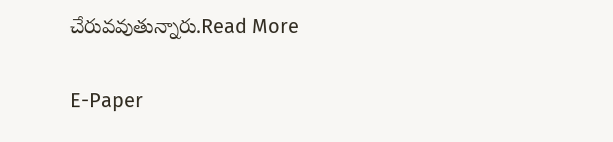చేరువవుతున్నారు.Read More

E-Paper